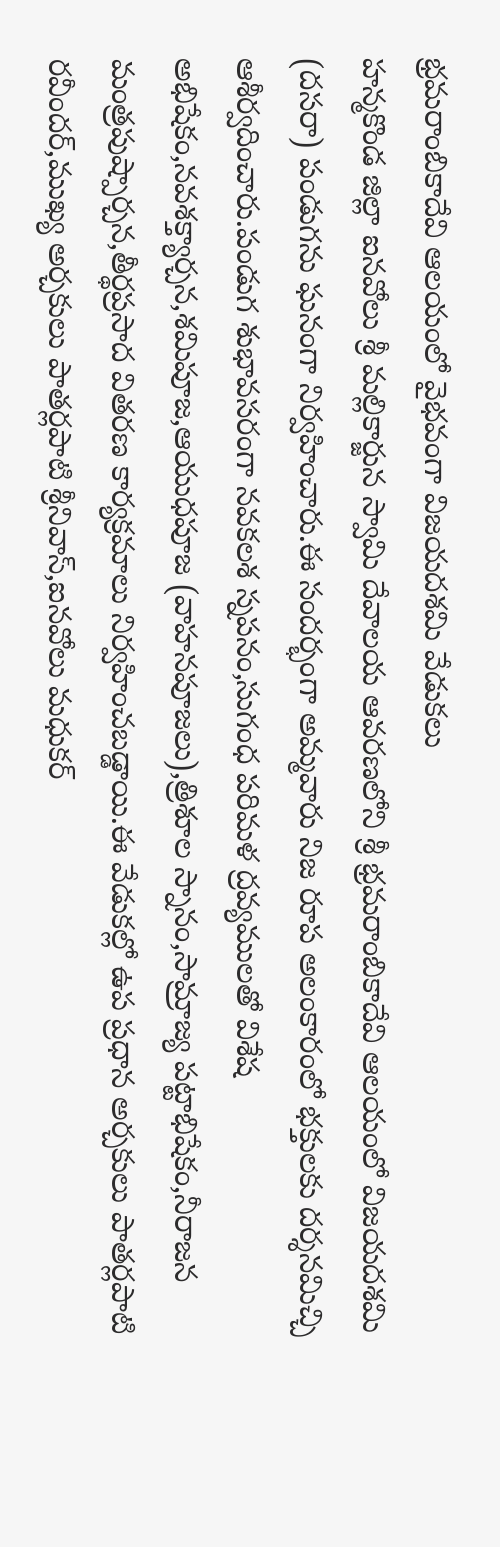భ్రమరాంబికాదేవి ఆలయంలో వైభవంగా విజయదశమి వేడుకలు
హన్మకొండ జిల్లా ఐనవోలు శ్రీ మల్లికార్జున స్వామి దేవాలయ ఆవరణలోని శ్రీ భ్రమరాంబికాదేవి ఆలయంలో విజయదశమి (దసరా) పండుగను ఘనంగా నిర్వహించారు.ఈ సందర్భంగా అమ్మవారు నిజ రూప అలంకారంలో భక్తులకు దర్శనమిచ్చి ఆశీర్వదించారు.పండుగ శుభావసరంగా నవకలశ స్నపనం,సుగంధ పరిమళ ద్రవ్యములతో విశేష అభిషేకం,నవశక్త్యార్చన,శమిపూజ,ఆయుధపూజ (వాహనపూజలు),త్రిశూల స్నానం,సామ్రాజ్య పట్టాభిషేకం,నీరాజన మంత్రపుష్పార్చన,తీర్థప్రసాద వితరణ కార్యక్రమాలు నిర్వహించబడ్డాయి.ఈ వేడుకల్లో ఉప ప్రధాన అర్చకులు పాతర్లపాటి రవీందర్,ముఖ్య అర్చకులు పాతర్లపాటి శ్రీనివాస్,ఐనవోలు మధుకర్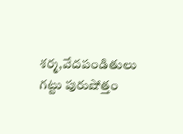శర్మ,వేదపండితులు గట్టు పురుషోత్తం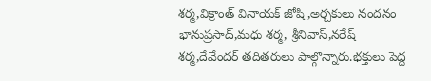శర్మ,విక్రాంత్ వినాయక్ జోషి,అర్చకులు నందనం భానుప్రసాద్,మధు శర్మ, శ్రీనివాస్,నరేష్ శర్మ,దేవేందర్ తదితరులు పాల్గొన్నారు.భక్తులు పెద్ద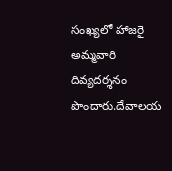సంఖ్యలో హాజరై అమ్మవారి దివ్యదర్శనం పొందారు.దేవాలయ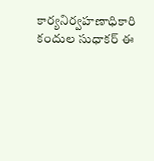కార్యనిర్వహణాధికారి కందుల సుధాకర్ ఈ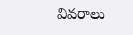వివరాలు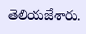తెలియజేశారు.